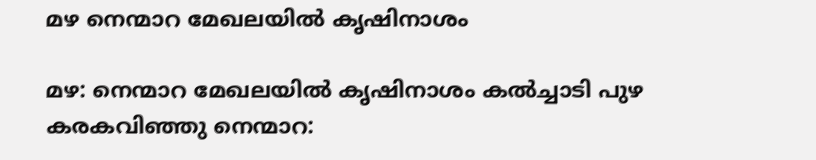മഴ നെന്മാറ മേഖലയിൽ കൃഷിനാശം

മഴ: നെന്മാറ മേഖലയിൽ കൃഷിനാശം കൽച്ചാടി പുഴ കരകവിഞ്ഞു നെന്മാറ: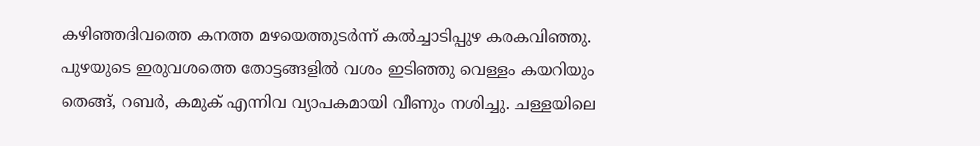കഴിഞ്ഞദിവത്തെ കനത്ത മഴയെത്തുടർന്ന് കൽച്ചാടിപ്പുഴ കരകവിഞ്ഞു. പുഴയുടെ ഇരുവശത്തെ തോട്ടങ്ങളിൽ വശം ഇടിഞ്ഞു വെള്ളം കയറിയും തെങ്ങ്, റബർ, കമുക് എന്നിവ വ്യാപകമായി വീണും നശിച്ചു. ചള്ളയിലെ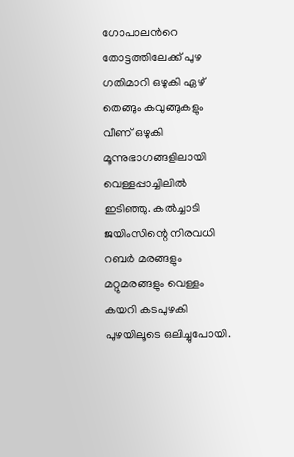ഗോപാലന്‍റെ തോട്ടത്തിലേക്ക് പുഴ ഗതിമാറി ഒഴുകി ഏഴ് തെങ്ങും കവുങ്ങുകളും വീണ് ഒഴുകി മൂന്നുഭാഗങ്ങളിലായി വെള്ളപ്പാച്ചിലിൽ ഇടിഞ്ഞു. കൽച്ചാടി ജയിംസിന്റെ നിരവധി റബർ മരങ്ങളും മറ്റുമരങ്ങളും വെള്ളം കയറി കടപുഴകി പുഴയിലൂടെ ഒലിച്ചുപോയി.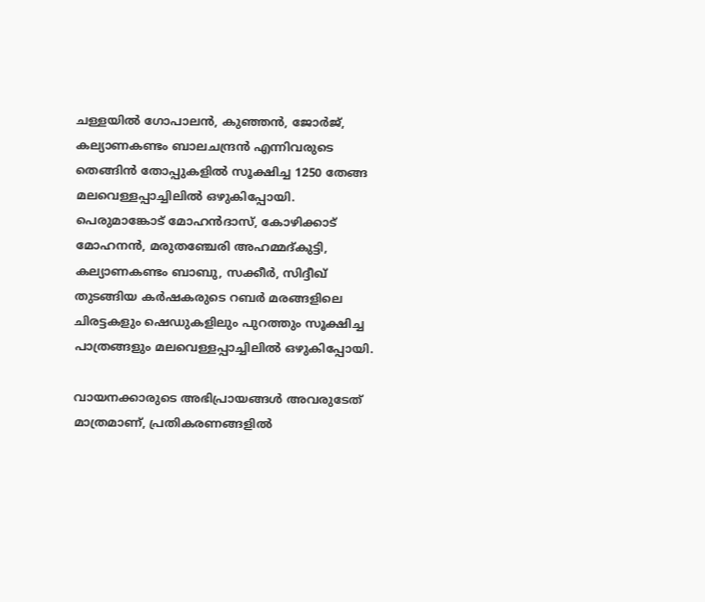ചള്ളയിൽ ഗോപാലൻ, കുഞ്ഞൻ, ജോർജ്, കല്യാണകണ്ടം ബാലചന്ദ്രൻ എന്നിവരുടെ തെങ്ങിൻ തോപ്പുകളിൽ സൂക്ഷിച്ച 1250 തേങ്ങ മലവെള്ളപ്പാച്ചിലിൽ ഒഴുകിപ്പോയി. പെരുമാങ്കോട് മോഹൻദാസ്, കോഴിക്കാട് മോഹനൻ, മരുതഞ്ചേരി അഹമ്മദ്കുട്ടി, കല്യാണകണ്ടം ബാബു, സക്കീർ, സിദ്ദീഖ് തുടങ്ങിയ കർഷകരുടെ റബർ മരങ്ങളിലെ ചിരട്ടകളും ഷെഡുകളിലും പുറത്തും സൂക്ഷിച്ച പാത്രങ്ങളും മലവെള്ളപ്പാച്ചിലിൽ ഒഴുകിപ്പോയി.

വായനക്കാരുടെ അഭിപ്രായങ്ങള്‍ അവരുടേത് മാത്രമാണ്, പ്രതികരണങ്ങളിൽ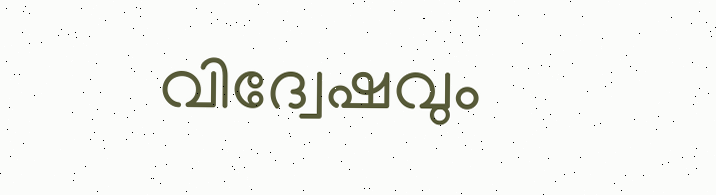വിദ്വേഷവും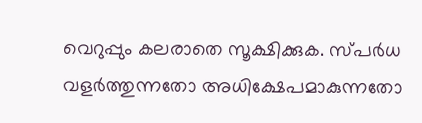വെറുപ്പും കലരാതെ സൂക്ഷിക്കുക. സ്പർധ വളർത്തുന്നതോ അധിക്ഷേപമാകുന്നതോ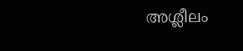അശ്ലീലം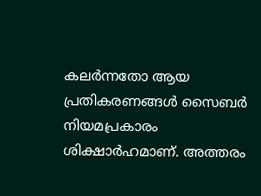കലർന്നതോ ആയ പ്രതികരണങ്ങൾ സൈബർ നിയമപ്രകാരം ശിക്ഷാർഹമാണ്. അത്തരം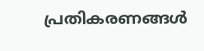പ്രതികരണങ്ങൾ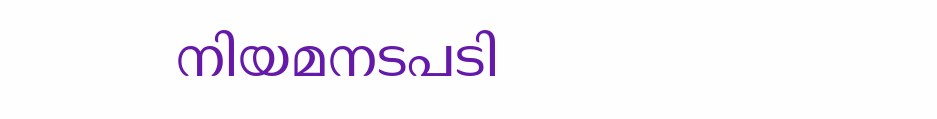നിയമനടപടി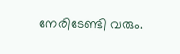നേരിടേണ്ടി വരും.